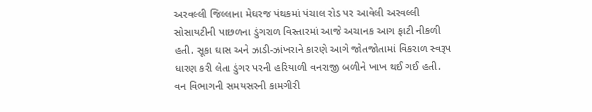અરવલ્લી જિલ્લાના મેઘરજ પંથકમાં પંચાલ રોડ પર આવેલી અરવલ્લી સોસાયટીની પાછળના ડુંગરાળ વિસ્તારમાં આજે અચાનક આગ ફાટી નીકળી હતી. સૂકા ઘાસ અને ઝાડી-ઝાંખરાને કારણે આગે જોતજોતામાં વિકરાળ સ્વરૂપ ધારણ કરી લેતા ડુંગર પરની હરિયાળી વનરાજી બળીને ખાખ થઈ ગઈ હતી.
વન વિભાગની સમયસરની કામગીરી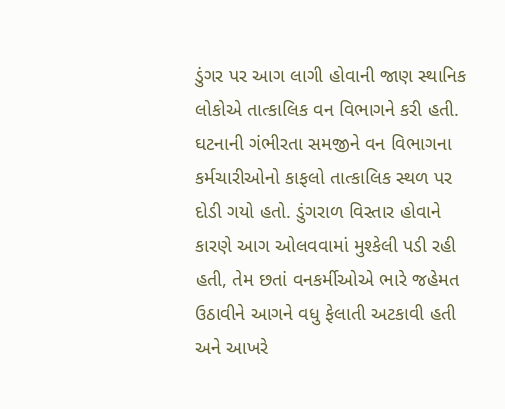ડુંગર પર આગ લાગી હોવાની જાણ સ્થાનિક લોકોએ તાત્કાલિક વન વિભાગને કરી હતી. ઘટનાની ગંભીરતા સમજીને વન વિભાગના કર્મચારીઓનો કાફલો તાત્કાલિક સ્થળ પર દોડી ગયો હતો. ડુંગરાળ વિસ્તાર હોવાને કારણે આગ ઓલવવામાં મુશ્કેલી પડી રહી હતી, તેમ છતાં વનકર્મીઓએ ભારે જહેમત ઉઠાવીને આગને વધુ ફેલાતી અટકાવી હતી અને આખરે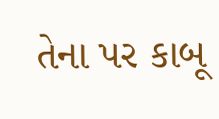તેના પર કાબૂ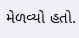મેળવ્યો હતો.